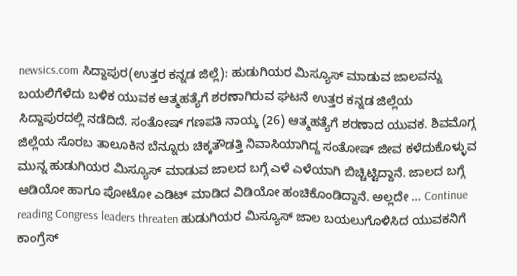newsics.com ಸಿದ್ದಾಪುರ(ಉತ್ತರ ಕನ್ನಡ ಜಿಲ್ಲೆ): ಹುಡುಗಿಯರ ಮಿಸ್ಯೂಸ್ ಮಾಡುವ ಜಾಲವನ್ನು ಬಯಲಿಗೆಳೆದು ಬಳಿಕ ಯುವಕ ಆತ್ಮಹತ್ಯೆಗೆ ಶರಣಾಗಿರುವ ಘಟನೆ ಉತ್ತರ ಕನ್ನಡ ಜಿಲ್ಲೆಯ ಸಿದ್ದಾಪುರದಲ್ಲಿ ನಡೆದಿದೆ. ಸಂತೋಷ್ ಗಣಪತಿ ನಾಯ್ಕ (26) ಆತ್ಮಹತ್ಯೆಗೆ ಶರಣಾದ ಯುವಕ. ಶಿವಮೊಗ್ಗ ಜಿಲ್ಲೆಯ ಸೊರಬ ತಾಲೂಕಿನ ಬೆನ್ನೂರು ಚಿಕ್ಕತೌಡತ್ತಿ ನಿವಾಸಿಯಾಗಿದ್ದ ಸಂತೋಷ್ ಜೀವ ಕಳೆದುಕೊಳ್ಳುವ ಮುನ್ನ ಹುಡುಗಿಯರ ಮಿಸ್ಯೂಸ್ ಮಾಡುವ ಜಾಲದ ಬಗ್ಗೆ ಎಳೆ ಎಳೆಯಾಗಿ ಬಿಚ್ಚಿಟ್ಟಿದ್ದಾನೆ. ಜಾಲದ ಬಗ್ಗೆ ಆಡಿಯೋ ಹಾಗೂ ಪೋಟೋ ಎಡಿಟ್ ಮಾಡಿದ ವಿಡಿಯೋ ಹಂಚಿಕೊಂಡಿದ್ದಾನೆ. ಅಲ್ಲದೇ … Continue reading Congress leaders threaten ಹುಡುಗಿಯರ ಮಿಸ್ಯೂಸ್ ಜಾಲ ಬಯಲುಗೊಳಿಸಿದ ಯುವಕನಿಗೆ ಕಾಂಗ್ರೆಸ್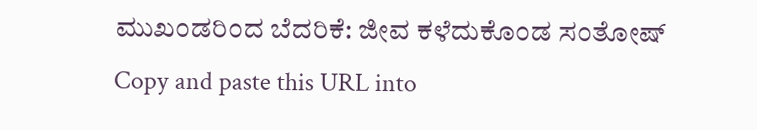ಮುಖಂಡರಿಂದ ಬೆದರಿಕೆ: ಜೀವ ಕಳೆದುಕೊಂಡ ಸಂತೋಷ್
Copy and paste this URL into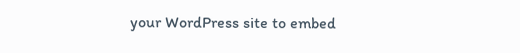your WordPress site to embed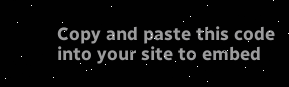Copy and paste this code into your site to embed